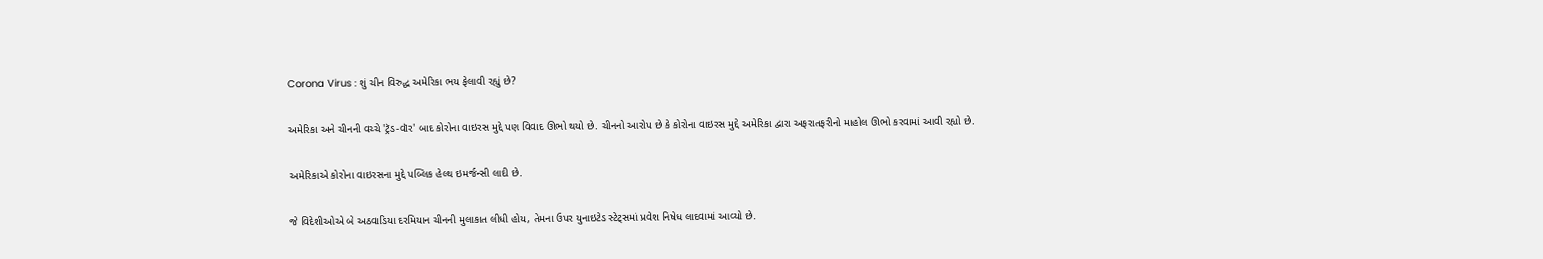Corona Virus : શું ચીન વિરુદ્ધ અમેરિકા ભય ફેલાવી રહ્યું છે?

અમેરિકા અને ચીનની વચ્ચે 'ટ્રૅડ-વૉર' બાદ કોરોના વાઇરસ મુદ્દે પણ વિવાદ ઊભો થયો છે. ચીનનો આરોપ છે કે કોરોના વાઇરસ મુદ્દે અમેરિકા દ્વારા અફરાતફરીનો માહોલ ઊભો કરવામાં આવી રહ્યો છે.

અમેરિકાએ કોરોના વાઇરસના મુદ્દે પબ્લિક હેલ્થ ઇમર્જન્સી લાદી છે.

જે વિદેશીઓએ બે અઠવાડિયા દરમિયાન ચીનની મુલાકાત લીધી હોય, તેમના ઉપર યુનાઇટેડ સ્ટેટ્સમાં પ્રવેશ નિષેધ લાદવામાં આવ્યો છે.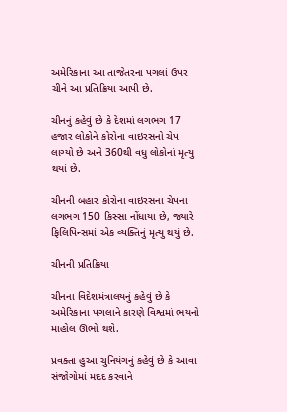અમેરિકાના આ તાજેતરના પગલાં ઉપર ચીને આ પ્રતિક્રિયા આપી છે.

ચીનનું કહેવું છે કે દેશમાં લગભગ 17 હજાર લોકોને કોરોના વાઇરસનો ચેપ લાગ્યો છે અને 360થી વધુ લોકોનાં મૃત્યુ થયાં છે.

ચીનની બહાર કોરોના વાઇરસના ચેપના લગભગ 150 કિસ્સા નોંધાયા છે, જ્યારે ફિલિપિન્સમાં એક વ્યક્તિનું મૃત્યુ થયું છે.

ચીનની પ્રતિક્રિયા

ચીનના વિદેશમંત્રાલયનું કહેવું છે કે અમેરિકાના પગલાને કારણે વિશ્વમાં ભયનો માહોલ ઊભો થશે.

પ્રવક્તા હુઆ ચુનિયંગનું કહેવું છે કે આવા સંજોગોમાં મદદ કરવાને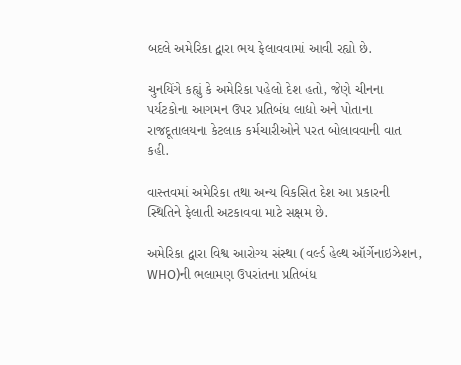બદલે અમેરિકા દ્વારા ભય ફેલાવવામાં આવી રહ્યો છે.

ચુનયિંગે કહ્યું કે અમેરિકા પહેલો દેશ હતો, જેણે ચીનના પર્યટકોના આગમન ઉપર પ્રતિબંધ લાદ્યો અને પોતાના રાજદૂતાલયના કેટલાક કર્મચારીઓને પરત બોલાવવાની વાત કહી.

વાસ્તવમાં અમેરિકા તથા અન્ય વિકસિત દેશ આ પ્રકારની સ્થિતિને ફેલાતી અટકાવવા માટે સક્ષમ છે.

અમેરિકા દ્વારા વિશ્વ આરોગ્ય સંસ્થા (વર્લ્ડ હેલ્થ ઑર્ગેનાઇઝેશન, WHO)ની ભલામણ ઉપરાંતના પ્રતિબંધ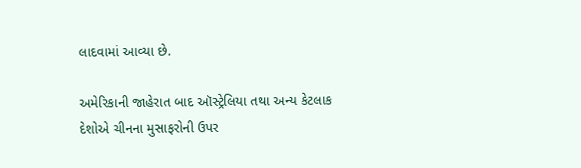લાદવામાં આવ્યા છે.

અમેરિકાની જાહેરાત બાદ ઑસ્ટ્રેલિયા તથા અન્ય કેટલાક દેશોએ ચીનના મુસાફરોની ઉપર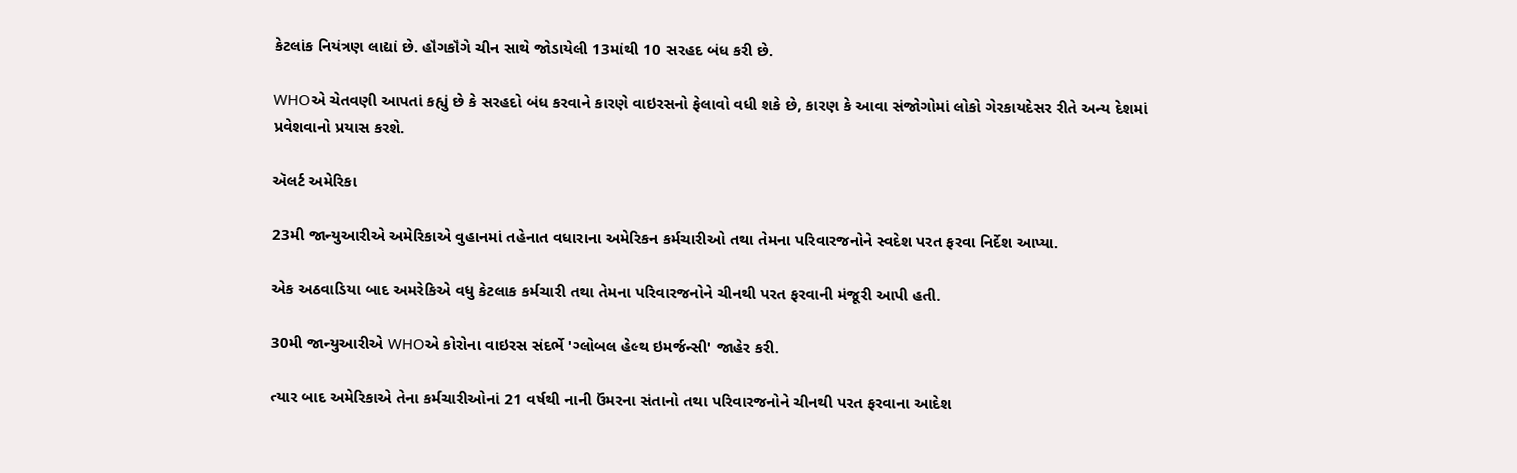કેટલાંક નિયંત્રણ લાદ્યાં છે. હૉંગકૉંગે ચીન સાથે જોડાયેલી 13માંથી 10 સરહદ બંધ કરી છે.

WHOએ ચેતવણી આપતાં કહ્યું છે કે સરહદો બંધ કરવાને કારણે વાઇરસનો ફેલાવો વધી શકે છે, કારણ કે આવા સંજોગોમાં લોકો ગેરકાયદેસર રીતે અન્ય દેશમાં પ્રવેશવાનો પ્રયાસ કરશે.

ઍલર્ટ અમેરિકા

23મી જાન્યુઆરીએ અમેરિકાએ વુહાનમાં તહેનાત વધારાના અમેરિકન કર્મચારીઓ તથા તેમના પરિવારજનોને સ્વદેશ પરત ફરવા નિર્દેશ આપ્યા.

એક અઠવાડિયા બાદ અમરેકિએ વધુ કેટલાક કર્મચારી તથા તેમના પરિવારજનોને ચીનથી પરત ફરવાની મંજૂરી આપી હતી.

30મી જાન્યુઆરીએ WHOએ કોરોના વાઇરસ સંદર્ભે 'ગ્લોબલ હેલ્થ ઇમર્જન્સી' જાહેર કરી.

ત્યાર બાદ અમેરિકાએ તેના કર્મચારીઓનાં 21 વર્ષથી નાની ઉંમરના સંતાનો તથા પરિવારજનોને ચીનથી પરત ફરવાના આદેશ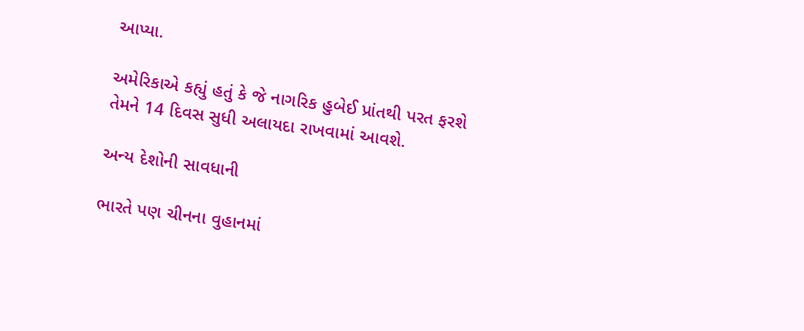આપ્યા.

અમેરિકાએ કહ્યું હતું કે જે નાગરિક હુબેઈ પ્રાંતથી પરત ફરશે તેમને 14 દિવસ સુધી અલાયદા રાખવામાં આવશે.

અન્ય દેશોની સાવધાની

ભારતે પણ ચીનના વુહાનમાં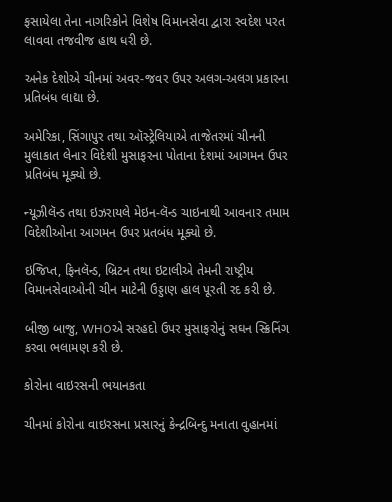ફસાયેલા તેના નાગરિકોને વિશેષ વિમાનસેવા દ્વારા સ્વદેશ પરત લાવવા તજવીજ હાથ ધરી છે.

અનેક દેશોએ ચીનમાં અવર-જવર ઉપર અલગ-અલગ પ્રકારના પ્રતિબંધ લાદ્યા છે.

અમેરિકા, સિંગાપુર તથા ઑસ્ટ્રેલિયાએ તાજેતરમાં ચીનની મુલાકાત લેનાર વિદેશી મુસાફરના પોતાના દેશમાં આગમન ઉપર પ્રતિબંધ મૂક્યો છે.

ન્યૂઝીલૅન્ડ તથા ઇઝરાયલે મેઇન-લૅન્ડ ચાઇનાથી આવનાર તમામ વિદેશીઓના આગમન ઉપર પ્રતબંધ મૂક્યો છે.

ઇજિપ્ત, ફિનલૅન્ડ, બ્રિટન તથા ઇટાલીએ તેમની રાષ્ટ્રીય વિમાનસેવાઓની ચીન માટેની ઉડ્ડાણ હાલ પૂરતી રદ કરી છે.

બીજી બાજુ, WHOએ સરહદો ઉપર મુસાફરોનું સઘન સ્ક્રિનિંગ કરવા ભલામણ કરી છે.

કોરોના વાઇરસની ભયાનકતા

ચીનમાં કોરોના વાઇરસના પ્રસારનું કેન્દ્રબિન્દુ મનાતા વુહાનમાં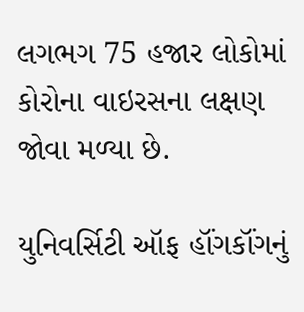લગભગ 75 હજાર લોકોમાં કોરોના વાઇરસના લક્ષણ જોવા મળ્યા છે.

યુનિવર્સિટી ઑફ હૉંગકૉંગનું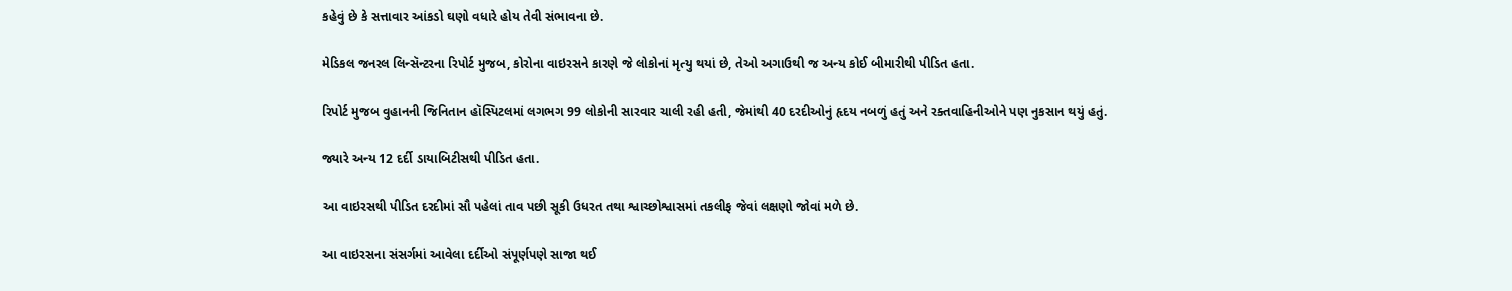કહેવું છે કે સત્તાવાર આંકડો ઘણો વધારે હોય તેવી સંભાવના છે.

મેડિકલ જનરલ લિન્સૅન્ટરના રિપોર્ટ મુજબ, કોરોના વાઇરસને કારણે જે લોકોનાં મૃત્યુ થયાં છે, તેઓ અગાઉથી જ અન્ય કોઈ બીમારીથી પીડિત હતા.

રિપોર્ટ મુજબ વુહાનની જિનિતાન હૉસ્પિટલમાં લગભગ 99 લોકોની સારવાર ચાલી રહી હતી, જેમાંથી 40 દરદીઓનું હૃદય નબળું હતું અને રક્તવાહિનીઓને પણ નુકસાન થયું હતું.

જ્યારે અન્ય 12 દર્દી ડાયાબિટીસથી પીડિત હતા.

આ વાઇરસથી પીડિત દરદીમાં સૌ પહેલાં તાવ પછી સૂકી ઉધરત તથા શ્વાચ્છોશ્વાસમાં તકલીફ જેવાં લક્ષણો જોવાં મળે છે.

આ વાઇરસના સંસર્ગમાં આવેલા દર્દીઓ સંપૂર્ણપણે સાજા થઈ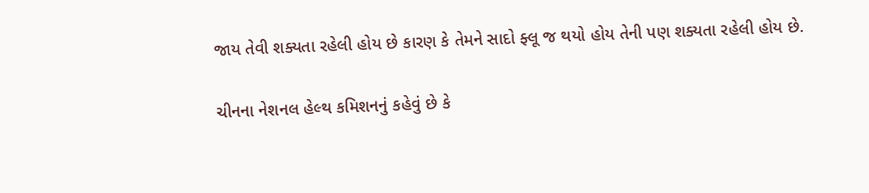જાય તેવી શક્યતા રહેલી હોય છે કારણ કે તેમને સાદો ફ્લૂ જ થયો હોય તેની પણ શક્યતા રહેલી હોય છે.

ચીનના નેશનલ હેલ્થ કમિશનનું કહેવું છે કે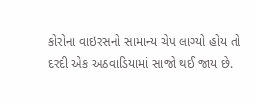કોરોના વાઇરસનો સામાન્ય ચેપ લાગ્યો હોય તો દરદી એક અઠવાડિયામાં સાજો થઈ જાય છે.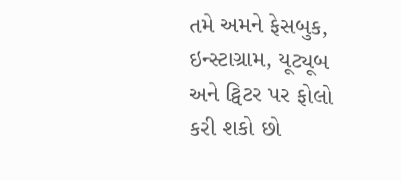તમે અમને ફેસબુક, ઇન્સ્ટાગ્રામ, યૂટ્યૂબ અને ટ્વિટર પર ફોલો કરી શકો છો